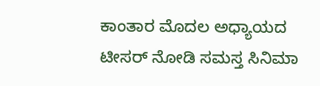ಕಾಂತಾರ ಮೊದಲ ಅಧ್ಯಾಯದ ಟೀಸರ್ ನೋಡಿ ಸಮಸ್ತ ಸಿನಿಮಾ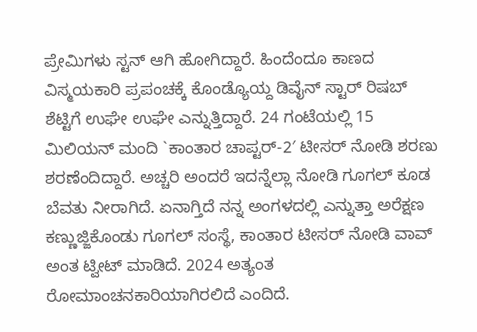ಪ್ರೇಮಿಗಳು ಸ್ಟನ್ ಆಗಿ ಹೋಗಿದ್ದಾರೆ. ಹಿಂದೆಂದೂ ಕಾಣದ ವಿಸ್ಮಯಕಾರಿ ಪ್ರಪಂಚಕ್ಕೆ ಕೊಂಡ್ಯೊಯ್ದ ಡಿವೈನ್ ಸ್ಟಾರ್ ರಿಷಬ್ ಶೆಟ್ಟಿಗೆ ಉಘೇ ಉಘೇ ಎನ್ನುತ್ತಿದ್ದಾರೆ. 24 ಗಂಟೆಯಲ್ಲಿ 15 ಮಿಲಿಯನ್ ಮಂದಿ `ಕಾಂತಾರ ಚಾಪ್ಟರ್-2′ ಟೀಸರ್ ನೋಡಿ ಶರಣು ಶರಣೆಂದಿದ್ದಾರೆ. ಅಚ್ಚರಿ ಅಂದರೆ ಇದನ್ನೆಲ್ಲಾ ನೋಡಿ ಗೂಗಲ್ ಕೂಡ ಬೆವತು ನೀರಾಗಿದೆ. ಏನಾಗ್ತಿದೆ ನನ್ನ ಅಂಗಳದಲ್ಲಿ ಎನ್ನುತ್ತಾ ಅರೆಕ್ಷಣ ಕಣ್ಣುಜ್ಜಿಕೊಂಡು ಗೂಗಲ್ ಸಂಸ್ಥೆ, ಕಾಂತಾರ ಟೀಸರ್ ನೋಡಿ ವಾವ್ ಅಂತ ಟ್ವೀಟ್ ಮಾಡಿದೆ. 2024 ಅತ್ಯಂತ ರೋಮಾಂಚನಕಾರಿಯಾಗಿರಲಿದೆ ಎಂದಿದೆ.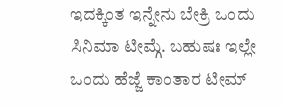ಇದಕ್ಕಿಂತ ಇನ್ನೇನು ಬೇಕ್ರಿ ಒಂದು ಸಿನಿಮಾ ಟೀಮ್ಗೆ. ಬಹುಷಃ ಇಲ್ಲೇ ಒಂದು ಹೆಜ್ಜೆ ಕಾಂತಾರ ಟೀಮ್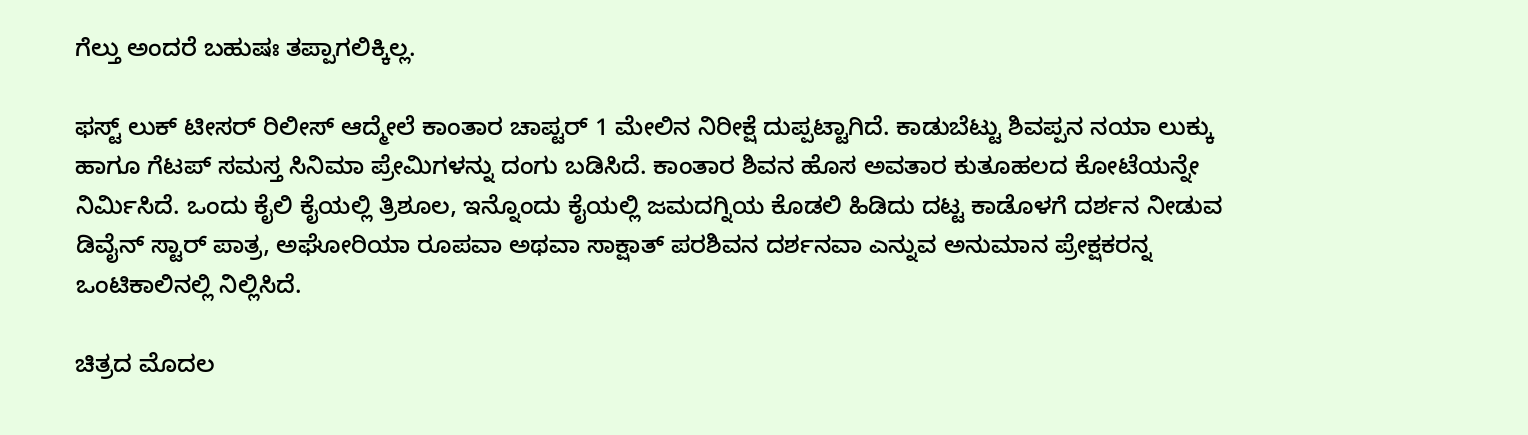ಗೆಲ್ತು ಅಂದರೆ ಬಹುಷಃ ತಪ್ಪಾಗಲಿಕ್ಕಿಲ್ಲ.

ಫಸ್ಟ್ ಲುಕ್ ಟೀಸರ್ ರಿಲೀಸ್ ಆದ್ಮೇಲೆ ಕಾಂತಾರ ಚಾಪ್ಟರ್ 1 ಮೇಲಿನ ನಿರೀಕ್ಷೆ ದುಪ್ಪಟ್ಟಾಗಿದೆ. ಕಾಡುಬೆಟ್ಟು ಶಿವಪ್ಪನ ನಯಾ ಲುಕ್ಕು ಹಾಗೂ ಗೆಟಪ್ ಸಮಸ್ತ ಸಿನಿಮಾ ಪ್ರೇಮಿಗಳನ್ನು ದಂಗು ಬಡಿಸಿದೆ. ಕಾಂತಾರ ಶಿವನ ಹೊಸ ಅವತಾರ ಕುತೂಹಲದ ಕೋಟೆಯನ್ನೇ ನಿರ್ಮಿಸಿದೆ. ಒಂದು ಕೈಲಿ ಕೈಯಲ್ಲಿ ತ್ರಿಶೂಲ, ಇನ್ನೊಂದು ಕೈಯಲ್ಲಿ ಜಮದಗ್ನಿಯ ಕೊಡಲಿ ಹಿಡಿದು ದಟ್ಟ ಕಾಡೊಳಗೆ ದರ್ಶನ ನೀಡುವ ಡಿವೈನ್ ಸ್ಟಾರ್ ಪಾತ್ರ, ಅಘೋರಿಯಾ ರೂಪವಾ ಅಥವಾ ಸಾಕ್ಷಾತ್ ಪರಶಿವನ ದರ್ಶನವಾ ಎನ್ನುವ ಅನುಮಾನ ಪ್ರೇಕ್ಷಕರನ್ನ ಒಂಟಿಕಾಲಿನಲ್ಲಿ ನಿಲ್ಲಿಸಿದೆ.

ಚಿತ್ರದ ಮೊದಲ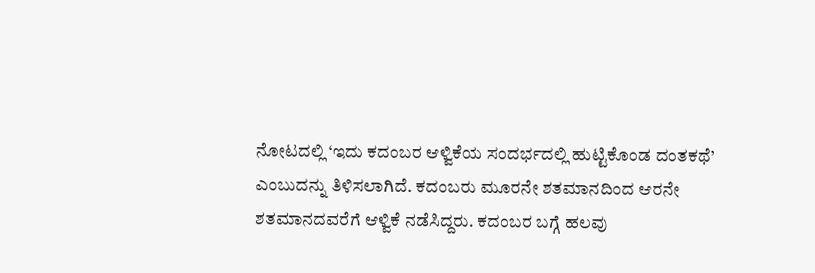ನೋಟದಲ್ಲಿ ‘ಇದು ಕದಂಬರ ಆಳ್ವಿಕೆಯ ಸಂದರ್ಭದಲ್ಲಿ ಹುಟ್ಟಿಕೊಂಡ ದಂತಕಥೆ’ ಎಂಬುದನ್ನು ತಿಳಿಸಲಾಗಿದೆ. ಕದಂಬರು ಮೂರನೇ ಶತಮಾನದಿಂದ ಆರನೇ ಶತಮಾನದವರೆಗೆ ಆಳ್ವಿಕೆ ನಡೆಸಿದ್ದರು. ಕದಂಬರ ಬಗ್ಗೆ ಹಲವು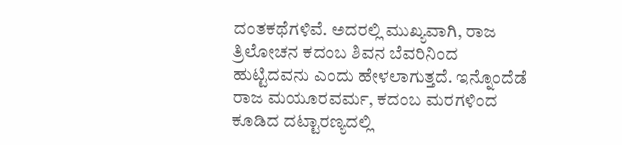ದಂತಕಥೆಗಳಿವೆ. ಅದರಲ್ಲಿ ಮುಖ್ಯವಾಗಿ, ರಾಜ ತ್ರಿಲೋಚನ ಕದಂಬ ಶಿವನ ಬೆವರಿನಿಂದ ಹುಟ್ಟಿದವನು ಎಂದು ಹೇಳಲಾಗುತ್ತದೆ. ಇನ್ನೊಂದೆಡೆ ರಾಜ ಮಯೂರವರ್ಮ, ಕದಂಬ ಮರಗಳಿಂದ ಕೂಡಿದ ದಟ್ಟಾರಣ್ಯದಲ್ಲಿ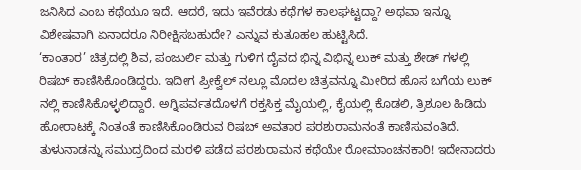ಜನಿಸಿದ ಎಂಬ ಕಥೆಯೂ ಇದೆ. ಆದರೆ, ಇದು ಇವೆರಡು ಕಥೆಗಳ ಕಾಲಘಟ್ಟದ್ದಾ? ಅಥವಾ ಇನ್ನೂ ವಿಶೇಷವಾಗಿ ಏನಾದರೂ ನಿರೀಕ್ಷಿಸಬಹುದೇ? ಎನ್ನುವ ಕುತೂಹಲ ಹುಟ್ಟಿಸಿದೆ.
‘ಕಾಂತಾರ’ ಚಿತ್ರದಲ್ಲಿ ಶಿವ, ಪಂಜುರ್ಲಿ ಮತ್ತು ಗುಳಿಗ ದೈವದ ಭಿನ್ನ ವಿಭಿನ್ನ ಲುಕ್ ಮತ್ತು ಶೇಡ್ ಗಳಲ್ಲಿ ರಿಷಬ್ ಕಾಣಿಸಿಕೊಂಡಿದ್ದರು. ಇದೀಗ ಪ್ರೀಕ್ವೆಲ್ ನಲ್ಲೂ ಮೊದಲ ಚಿತ್ರವನ್ನೂ ಮೀರಿದ ಹೊಸ ಬಗೆಯ ಲುಕ್ ನಲ್ಲಿ ಕಾಣಿಸಿಕೊಳ್ಳಲಿದ್ದಾರೆ. ಅಗ್ನಿಪರ್ವತದೊಳಗೆ ರಕ್ತಸಿಕ್ತ ಮೈಯಲ್ಲಿ, ಕೈಯಲ್ಲಿ ಕೊಡಲಿ, ತ್ರಿಶೂಲ ಹಿಡಿದು ಹೋರಾಟಕ್ಕೆ ನಿಂತಂತೆ ಕಾಣಿಸಿಕೊಂಡಿರುವ ರಿಷಬ್ ಅವತಾರ ಪರಶುರಾಮನಂತೆ ಕಾಣಿಸುವಂತಿದೆ. ತುಳುನಾಡನ್ನು ಸಮುದ್ರದಿಂದ ಮರಳಿ ಪಡೆದ ಪರಶುರಾಮನ ಕಥೆಯೇ ರೋಮಾಂಚನಕಾರಿ! ಇದೇನಾದರು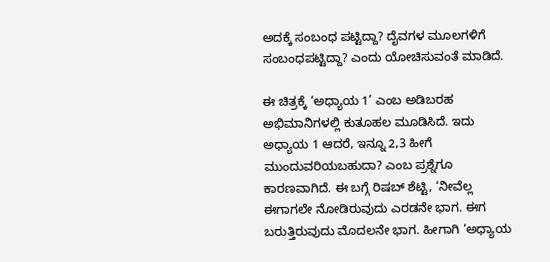ಅದಕ್ಕೆ ಸಂಬಂಧ ಪಟ್ಟಿದ್ದಾ? ದೈವಗಳ ಮೂಲಗಳಿಗೆ ಸಂಬಂಧಪಟ್ಟಿದ್ದಾ? ಎಂದು ಯೋಚಿಸುವಂತೆ ಮಾಡಿದೆ.

ಈ ಚಿತ್ರಕ್ಕೆ ‘ಅಧ್ಯಾಯ 1’ ಎಂಬ ಅಡಿಬರಹ ಅಭಿಮಾನಿಗಳಲ್ಲಿ ಕುತೂಹಲ ಮೂಡಿಸಿದೆ. ಇದು ಅಧ್ಯಾಯ 1 ಆದರೆ, ಇನ್ನೂ 2,3 ಹೀಗೆ ಮುಂದುವರಿಯಬಹುದಾ? ಎಂಬ ಪ್ರಶ್ನೆಗೂ ಕಾರಣವಾಗಿದೆ. ಈ ಬಗ್ಗೆ ರಿಷಬ್ ಶೆಟ್ಟಿ, ‘ನೀವೆಲ್ಲ ಈಗಾಗಲೇ ನೋಡಿರುವುದು ಎರಡನೇ ಭಾಗ. ಈಗ ಬರುತ್ತಿರುವುದು ಮೊದಲನೇ ಭಾಗ. ಹೀಗಾಗಿ ‘ಅಧ್ಯಾಯ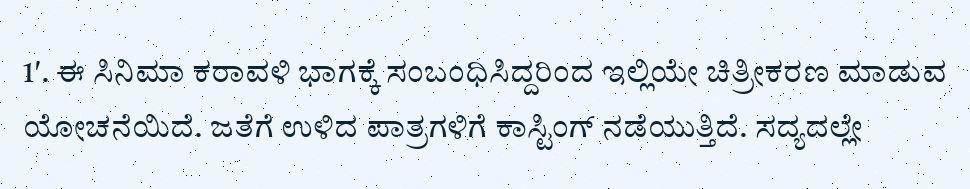1′. ಈ ಸಿನಿಮಾ ಕರಾವಳಿ ಭಾಗಕ್ಕೆ ಸಂಬಂಧಿಸಿದ್ದರಿಂದ ಇಲ್ಲಿಯೇ ಚಿತ್ರೀಕರಣ ಮಾಡುವ ಯೋಚನೆಯಿದೆ. ಜತೆಗೆ ಉಳಿದ ಪಾತ್ರಗಳಿಗೆ ಕಾಸ್ಟಿಂಗ್ ನಡೆಯುತ್ತಿದೆ. ಸದ್ಯದಲ್ಲೇ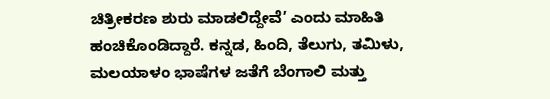ಚಿತ್ರೀಕರಣ ಶುರು ಮಾಡಲಿದ್ದೇವೆ’ ಎಂದು ಮಾಹಿತಿ ಹಂಚಿಕೊಂಡಿದ್ದಾರೆ. ಕನ್ನಡ, ಹಿಂದಿ, ತೆಲುಗು, ತಮಿಳು, ಮಲಯಾಳಂ ಭಾಷೆಗಳ ಜತೆಗೆ ಬೆಂಗಾಲಿ ಮತ್ತು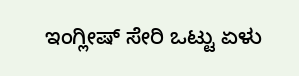ಇಂಗ್ಲೀಷ್ ಸೇರಿ ಒಟ್ಟು ಏಳು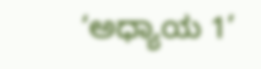‘ಅಧ್ಯಾಯ 1’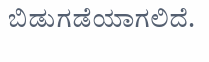ಬಿಡುಗಡೆಯಾಗಲಿದೆ.